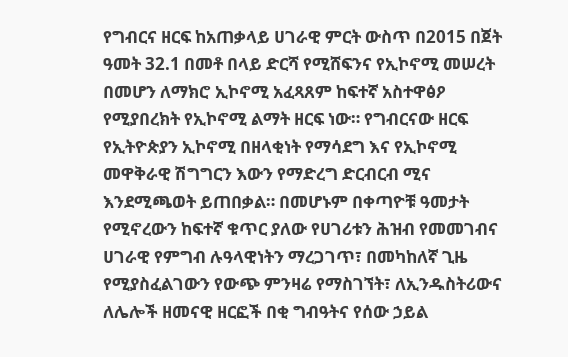የግብርና ዘርፍ ከአጠቃላይ ሀገራዊ ምርት ውስጥ በ2015 በጀት ዓመት 32.1 በመቶ በላይ ድርሻ የሚሸፍንና የኢኮኖሚ መሠረት በመሆን ለማክሮ ኢኮኖሚ አፈጻጸም ከፍተኛ አስተዋፅዖ የሚያበረክት የኢኮኖሚ ልማት ዘርፍ ነው። የግብርናው ዘርፍ የኢትዮጵያን ኢኮኖሚ በዘላቂነት የማሳደግ እና የኢኮኖሚ መዋቅራዊ ሽግግርን እውን የማድረግ ድርብርብ ሚና እንደሚጫወት ይጠበቃል። በመሆኑም በቀጣዮቹ ዓመታት የሚኖረውን ከፍተኛ ቁጥር ያለው የሀገሪቱን ሕዝብ የመመገብና ሀገራዊ የምግብ ሉዓላዊነትን ማረጋገጥ፣ በመካከለኛ ጊዜ የሚያስፈልገውን የውጭ ምንዛሬ የማስገኘት፣ ለኢንዱስትሪውና ለሌሎች ዘመናዊ ዘርፎች በቂ ግብዓትና የሰው ኃይል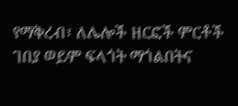የማቅረብ፣ ለሌሎች ዘርፎች ምርቶች ገበያ ወይም ፍላጎት ማጎልበትና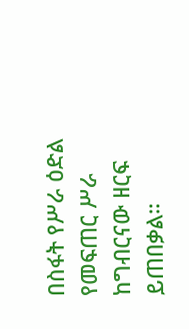በስፋት የሥራ ዕድል የመፍጠር ሥራ ከግብርናው ዘርፍ ይጠበቃል።